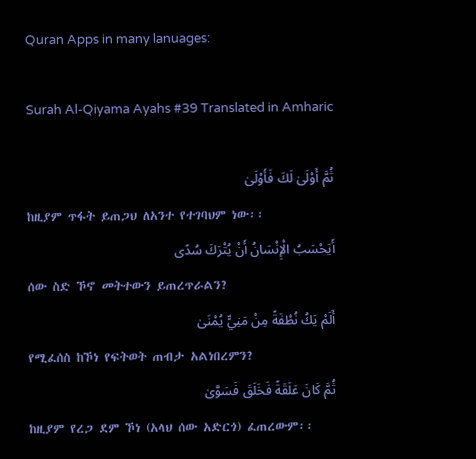Quran Apps in many lanuages:

Surah Al-Qiyama Ayahs #39 Translated in Amharic

ثُمَّ أَوْلَىٰ لَكَ فَأَوْلَىٰ
ከዚያም ጥፋት ይጠጋህ ለአንተ የተገባህም ነው፡፡
أَيَحْسَبُ الْإِنْسَانُ أَنْ يُتْرَكَ سُدًى
ሰው ስድ ኾኖ መትተውን ይጠረጥራልን?
أَلَمْ يَكُ نُطْفَةً مِنْ مَنِيٍّ يُمْنَىٰ
የሚፈሰስ ከኾነ የፍትወት ጠብታ አልነበረምን?
ثُمَّ كَانَ عَلَقَةً فَخَلَقَ فَسَوَّىٰ
ከዚያም የረጋ ደም ኾነ (አላህ ሰው አድርጎ) ፈጠረውም፡፡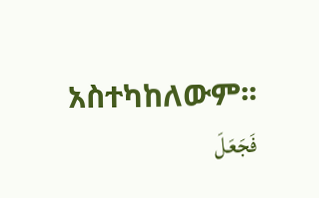አስተካከለውም፡፡
فَجَعَلَ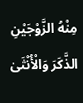مِنْهُ الزَّوْجَيْنِ الذَّكَرَ وَالْأُنْثَىٰ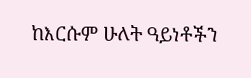ከእርሱም ሁለት ዓይነቶችን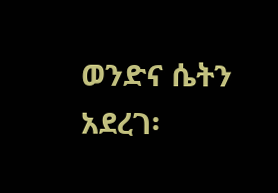ወንድና ሴትን አደረገ፡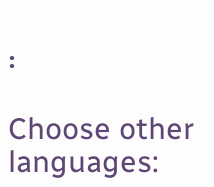፡

Choose other languages: